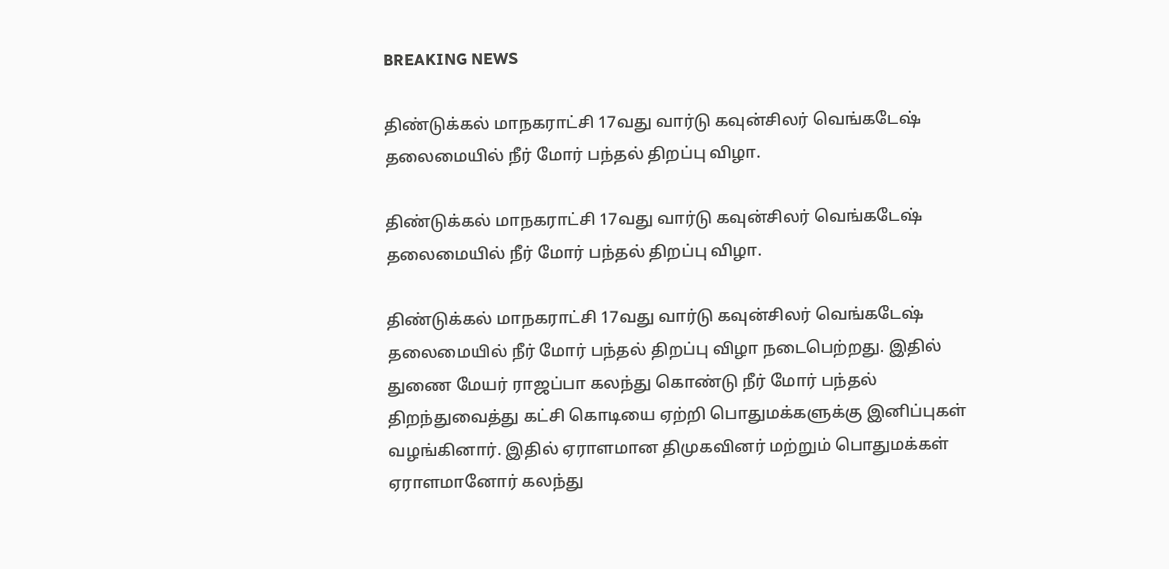BREAKING NEWS

திண்டுக்கல் மாநகராட்சி 17வது வார்டு கவுன்சிலர் வெங்கடேஷ் தலைமையில் நீர் மோர் பந்தல் திறப்பு விழா.

திண்டுக்கல் மாநகராட்சி 17வது வார்டு கவுன்சிலர் வெங்கடேஷ் தலைமையில் நீர் மோர் பந்தல் திறப்பு விழா.

திண்டுக்கல் மாநகராட்சி 17வது வார்டு கவுன்சிலர் வெங்கடேஷ் தலைமையில் நீர் மோர் பந்தல் திறப்பு விழா நடைபெற்றது. இதில் துணை மேயர் ராஜப்பா கலந்து கொண்டு நீர் மோர் பந்தல் திறந்துவைத்து கட்சி கொடியை ஏற்றி பொதுமக்களுக்கு இனிப்புகள் வழங்கினார். இதில் ஏராளமான திமுகவினர் மற்றும் பொதுமக்கள் ஏராளமானோர் கலந்து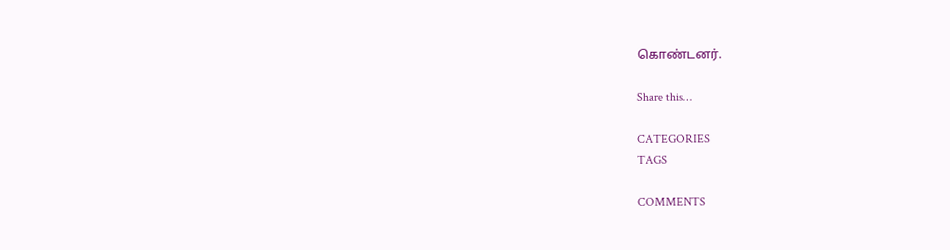கொண்டனர்.

Share this…

CATEGORIES
TAGS

COMMENTS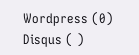Wordpress (0)
Disqus ( )